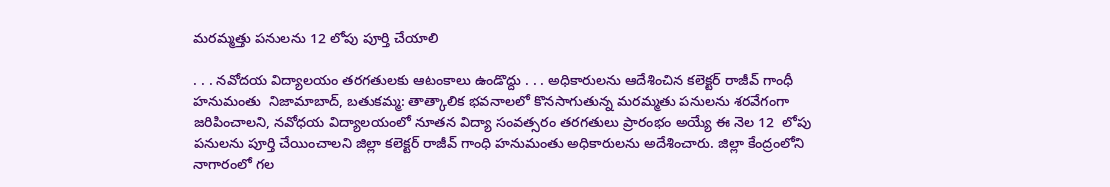మరమ్మత్తు పనులను 12 లోపు పూర్తి చేయాలి

. . . నవోదయ విద్యాలయం తరగతులకు ఆటంకాలు ఉండొద్దు . . . అధికారులను ఆదేశించిన కలెక్టర్ రాజీవ్ గాంధీ హనుమంతు  నిజామాబాద్, బతుకమ్మ: తాత్కాలిక భవనాలలో కొనసాగుతున్న మరమ్మతు పనులను శరవేగంగా జరిపించాలని, నవోధయ విద్యాలయంలో నూతన విద్యా సంవత్సరం తరగతులు ప్రారంభం అయ్యే ఈ నెల 12  లోపు పనులను పూర్తి చేయించాలని జిల్లా కలెక్టర్ రాజీవ్ గాంధి హనుమంతు అధికారులను అదేశించారు. జిల్లా కేంద్రంలోని నాగారంలో గల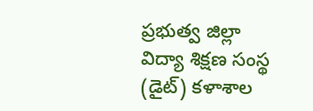ప్రభుత్వ జిల్లా విద్యా శిక్షణ సంస్థ (డైట్) కళాశాల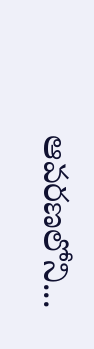ఆవరణలోని...